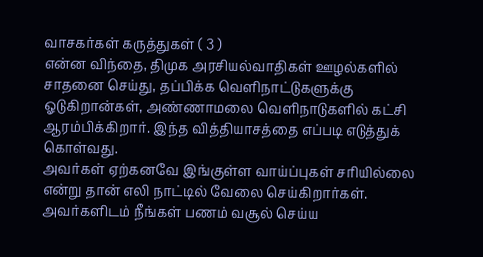வாசகர்கள் கருத்துகள் ( 3 )
என்ன விந்தை, திமுக அரசியல்வாதிகள் ஊழல்களில் சாதனை செய்து, தப்பிக்க வெளிநாட்டுகளுக்கு ஓடுகிறான்கள், அண்ணாமலை வெளிநாடுகளில் கட்சி ஆரம்பிக்கிறார். இந்த வித்தியாசத்தை எப்படி எடுத்துக் கொள்வது.
அவர்கள் ஏற்கனவே இங்குள்ள வாய்ப்புகள் சரியில்லை என்று தான் எலி நாட்டில் வேலை செய்கிறார்கள். அவர்களிடம் நீங்கள் பணம் வசூல் செய்ய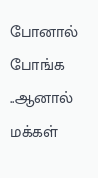போனால் போங்க ..ஆனால் மக்கள்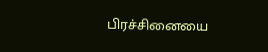பிரச்சினையை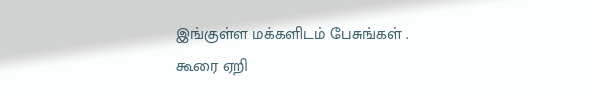இங்குள்ள மக்களிடம் பேசுங்கள் .
கூரை ஏறி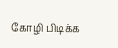கோழி பிடிக்க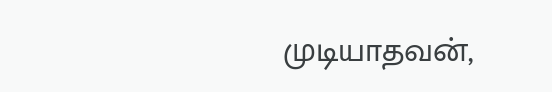முடியாதவன்,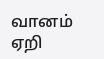வானம் ஏறி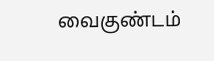வைகுண்டம்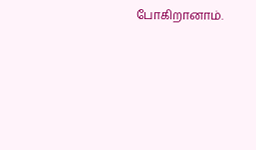போகிறானாம்.